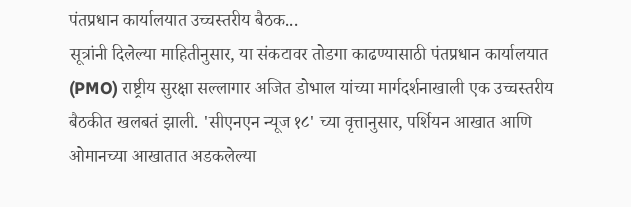पंतप्रधान कार्यालयात उच्चस्तरीय बैठक...
सूत्रांनी दिलेल्या माहितीनुसार, या संकटावर तोडगा काढण्यासाठी पंतप्रधान कार्यालयात (PMO) राष्ट्रीय सुरक्षा सल्लागार अजित डोभाल यांच्या मार्गदर्शनाखाली एक उच्चस्तरीय बैठकीत खलबतं झाली. 'सीएनएन न्यूज १८' च्या वृत्तानुसार, पर्शियन आखात आणि ओमानच्या आखातात अडकलेल्या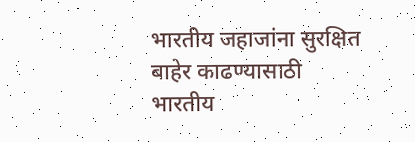भारतीय जहाजांना सुरक्षित बाहेर काढण्यासाठी भारतीय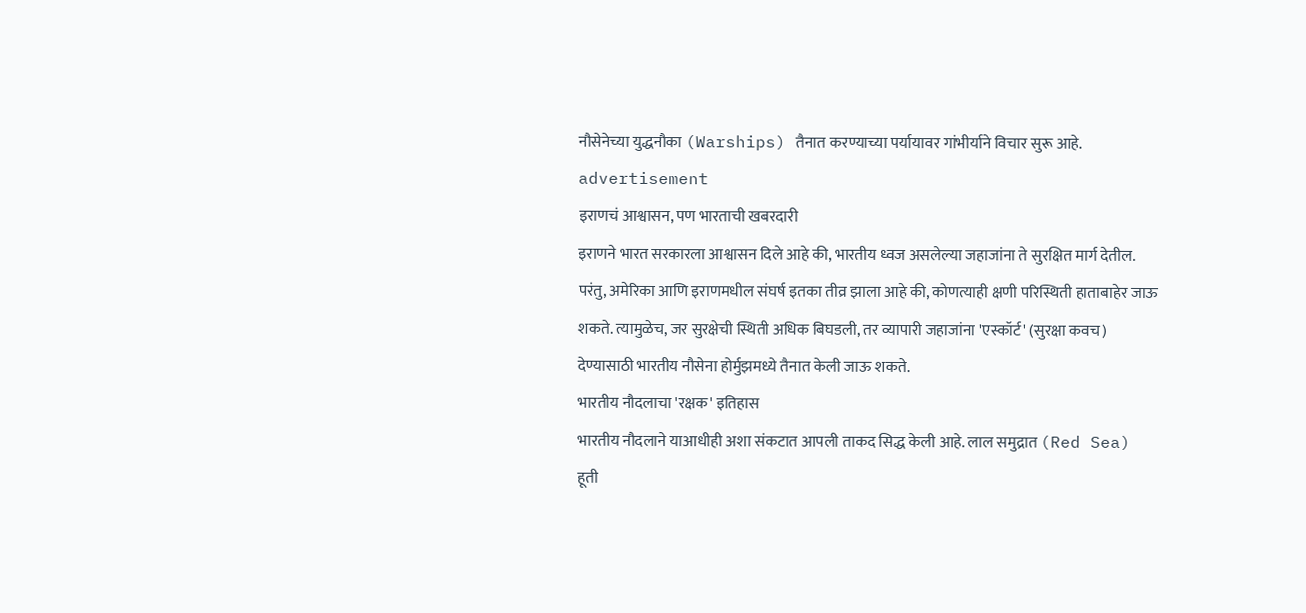नौसेनेच्या युद्धनौका (Warships) तैनात करण्याच्या पर्यायावर गांभीर्याने विचार सुरू आहे.
advertisement
इराणचं आश्वासन, पण भारताची खबरदारी
इराणने भारत सरकारला आश्वासन दिले आहे की, भारतीय ध्वज असलेल्या जहाजांना ते सुरक्षित मार्ग देतील. परंतु, अमेरिका आणि इराणमधील संघर्ष इतका तीव्र झाला आहे की, कोणत्याही क्षणी परिस्थिती हाताबाहेर जाऊ शकते. त्यामुळेच, जर सुरक्षेची स्थिती अधिक बिघडली, तर व्यापारी जहाजांना 'एस्कॉर्ट' (सुरक्षा कवच) देण्यासाठी भारतीय नौसेना होर्मुझमध्ये तैनात केली जाऊ शकते.
भारतीय नौदलाचा 'रक्षक' इतिहास
भारतीय नौदलाने याआधीही अशा संकटात आपली ताकद सिद्ध केली आहे. लाल समुद्रात (Red Sea) हूती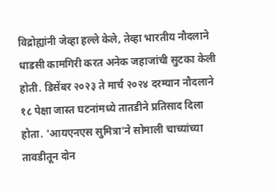विद्रोह्यांनी जेव्हा हल्ले केले, तेव्हा भारतीय नौदलाने धाडसी कामगिरी करत अनेक जहाजांची सुटका केली होती. डिसेंबर २०२३ ते मार्च २०२४ दरम्यान नौदलाने १८ पेक्षा जास्त घटनांमध्ये तातडीने प्रतिसाद दिला होता. 'आयएनएस सुमित्रा'ने सोमाली चाच्यांच्या तावडीतून दोन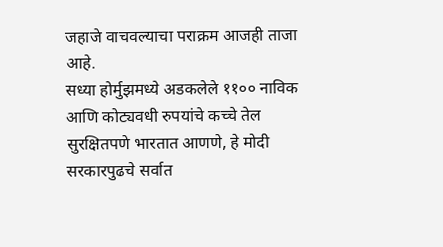जहाजे वाचवल्याचा पराक्रम आजही ताजा आहे.
सध्या होर्मुझमध्ये अडकलेले ११०० नाविक आणि कोट्यवधी रुपयांचे कच्चे तेल सुरक्षितपणे भारतात आणणे, हे मोदी सरकारपुढचे सर्वात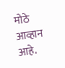मोठे आव्हान आहे.